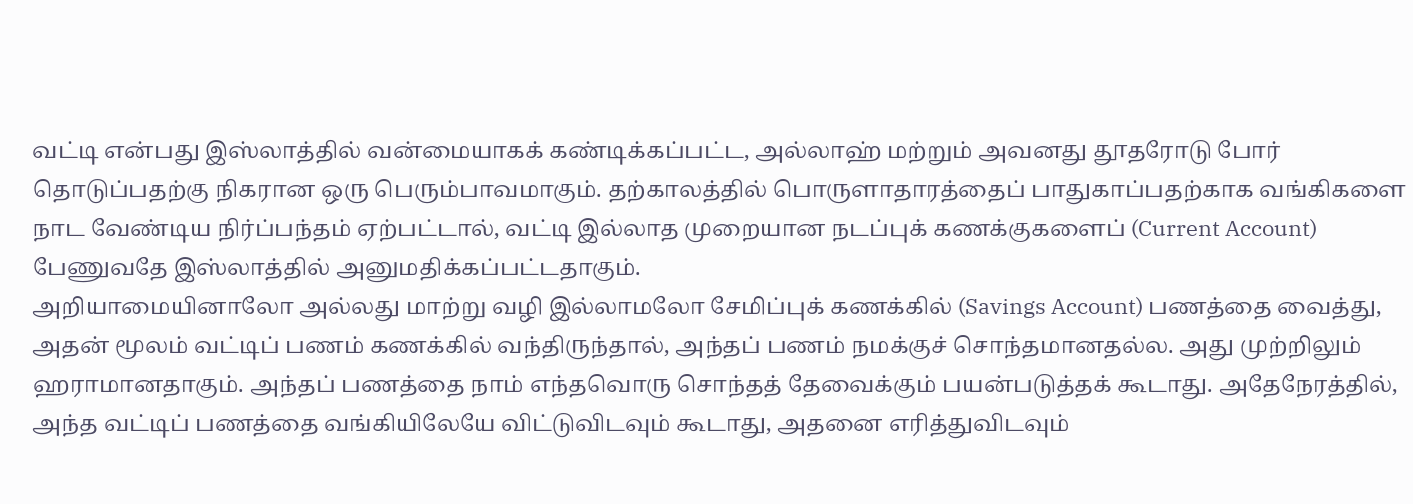வட்டி என்பது இஸ்லாத்தில் வன்மையாகக் கண்டிக்கப்பட்ட, அல்லாஹ் மற்றும் அவனது தூதரோடு போர் தொடுப்பதற்கு நிகரான ஒரு பெரும்பாவமாகும். தற்காலத்தில் பொருளாதாரத்தைப் பாதுகாப்பதற்காக வங்கிகளை நாட வேண்டிய நிர்ப்பந்தம் ஏற்பட்டால், வட்டி இல்லாத முறையான நடப்புக் கணக்குகளைப் (Current Account) பேணுவதே இஸ்லாத்தில் அனுமதிக்கப்பட்டதாகும்.
அறியாமையினாலோ அல்லது மாற்று வழி இல்லாமலோ சேமிப்புக் கணக்கில் (Savings Account) பணத்தை வைத்து, அதன் மூலம் வட்டிப் பணம் கணக்கில் வந்திருந்தால், அந்தப் பணம் நமக்குச் சொந்தமானதல்ல. அது முற்றிலும் ஹராமானதாகும். அந்தப் பணத்தை நாம் எந்தவொரு சொந்தத் தேவைக்கும் பயன்படுத்தக் கூடாது. அதேநேரத்தில், அந்த வட்டிப் பணத்தை வங்கியிலேயே விட்டுவிடவும் கூடாது, அதனை எரித்துவிடவும்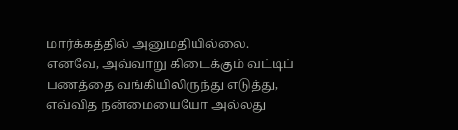மார்க்கத்தில் அனுமதியில்லை.
எனவே, அவ்வாறு கிடைக்கும் வட்டிப் பணத்தை வங்கியிலிருந்து எடுத்து, எவ்வித நன்மையையோ அல்லது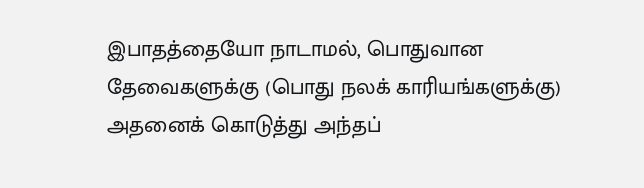இபாதத்தையோ நாடாமல், பொதுவான தேவைகளுக்கு (பொது நலக் காரியங்களுக்கு) அதனைக் கொடுத்து அந்தப்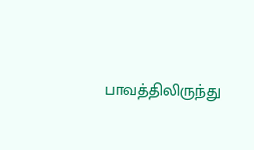பாவத்திலிருந்து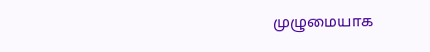முழுமையாக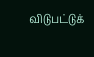விடுபட்டுக்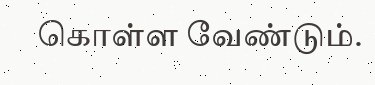கொள்ள வேண்டும்.